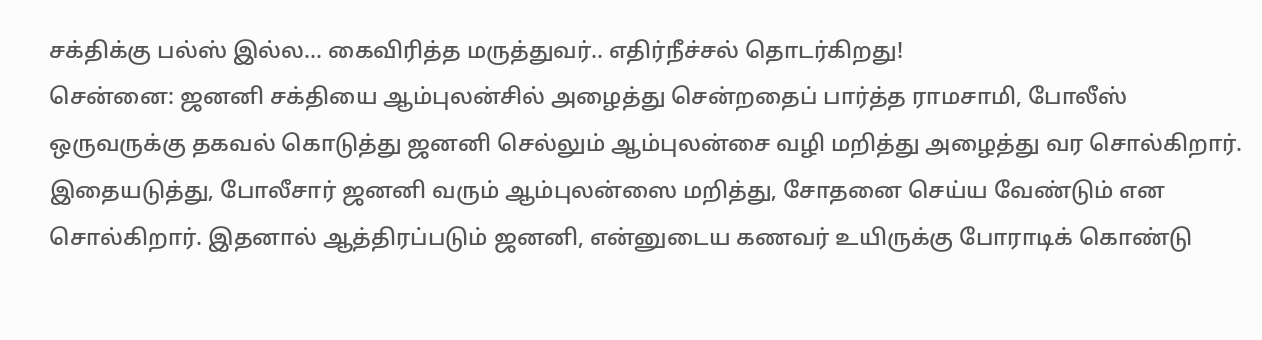சக்திக்கு பல்ஸ் இல்ல... கைவிரித்த மருத்துவர்.. எதிர்நீச்சல் தொடர்கிறது!
சென்னை: ஜனனி சக்தியை ஆம்புலன்சில் அழைத்து சென்றதைப் பார்த்த ராமசாமி, போலீஸ் ஒருவருக்கு தகவல் கொடுத்து ஜனனி செல்லும் ஆம்புலன்சை வழி மறித்து அழைத்து வர சொல்கிறார். இதையடுத்து, போலீசார் ஜனனி வரும் ஆம்புலன்ஸை மறித்து, சோதனை செய்ய வேண்டும் என சொல்கிறார். இதனால் ஆத்திரப்படும் ஜனனி, என்னுடைய கணவர் உயிருக்கு போராடிக் கொண்டு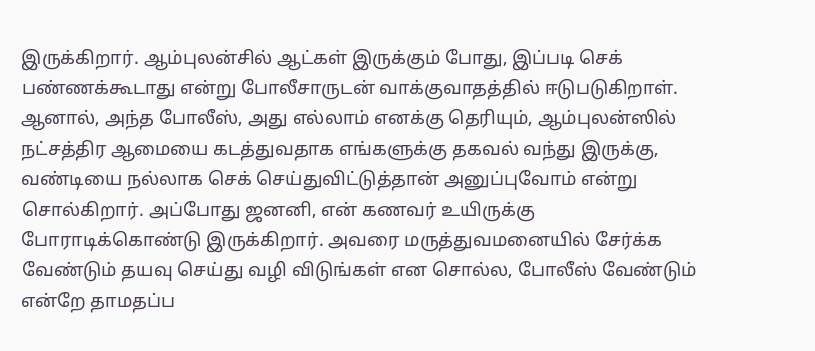இருக்கிறார். ஆம்புலன்சில் ஆட்கள் இருக்கும் போது, இப்படி செக் பண்ணக்கூடாது என்று போலீசாருடன் வாக்குவாதத்தில் ஈடுபடுகிறாள். ஆனால், அந்த போலீஸ், அது எல்லாம் எனக்கு தெரியும், ஆம்புலன்ஸில் நட்சத்திர ஆமையை கடத்துவதாக எங்களுக்கு தகவல் வந்து இருக்கு, வண்டியை நல்லாக செக் செய்துவிட்டுத்தான் அனுப்புவோம் என்று சொல்கிறார். அப்போது ஜனனி, என் கணவர் உயிருக்கு போராடிக்கொண்டு இருக்கிறார். அவரை மருத்துவமனையில் சேர்க்க வேண்டும் தயவு செய்து வழி விடுங்கள் என சொல்ல, போலீஸ் வேண்டும் என்றே தாமதப்ப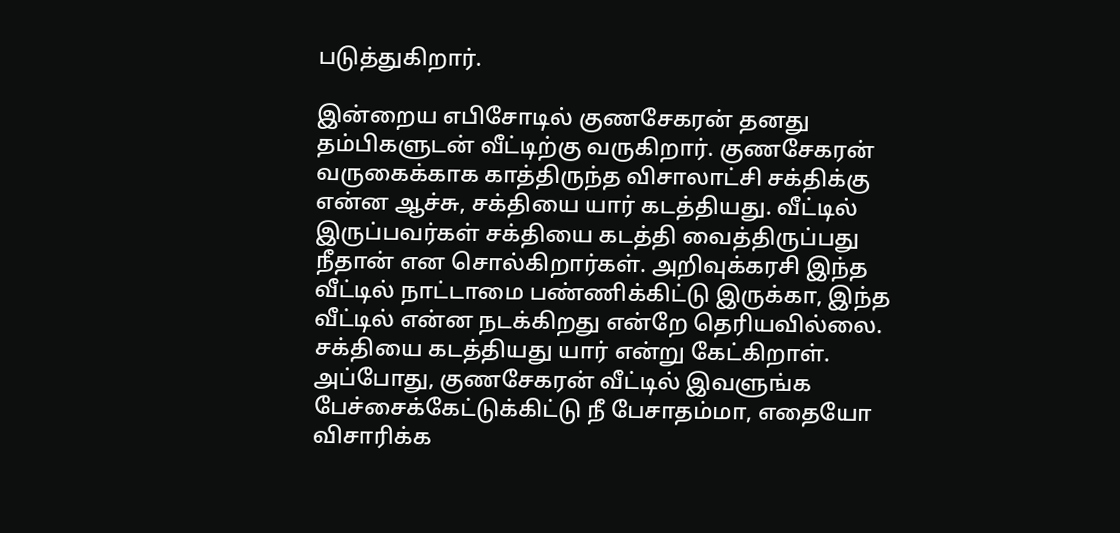படுத்துகிறார்.

இன்றைய எபிசோடில் குணசேகரன் தனது தம்பிகளுடன் வீட்டிற்கு வருகிறார். குணசேகரன் வருகைக்காக காத்திருந்த விசாலாட்சி சக்திக்கு என்ன ஆச்சு, சக்தியை யார் கடத்தியது. வீட்டில் இருப்பவர்கள் சக்தியை கடத்தி வைத்திருப்பது நீதான் என சொல்கிறார்கள். அறிவுக்கரசி இந்த வீட்டில் நாட்டாமை பண்ணிக்கிட்டு இருக்கா, இந்த வீட்டில் என்ன நடக்கிறது என்றே தெரியவில்லை. சக்தியை கடத்தியது யார் என்று கேட்கிறாள். அப்போது, குணசேகரன் வீட்டில் இவளுங்க பேச்சைக்கேட்டுக்கிட்டு நீ பேசாதம்மா, எதையோ விசாரிக்க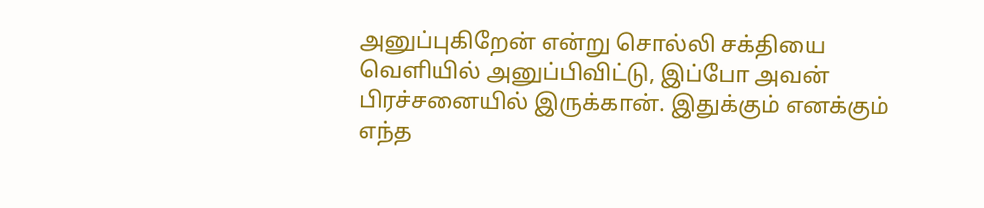அனுப்புகிறேன் என்று சொல்லி சக்தியை வெளியில் அனுப்பிவிட்டு, இப்போ அவன் பிரச்சனையில் இருக்கான். இதுக்கும் எனக்கும் எந்த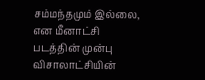சம்மந்தமும் இல்லை, என மீனாட்சி படத்தின் முன்பு விசாலாட்சியின்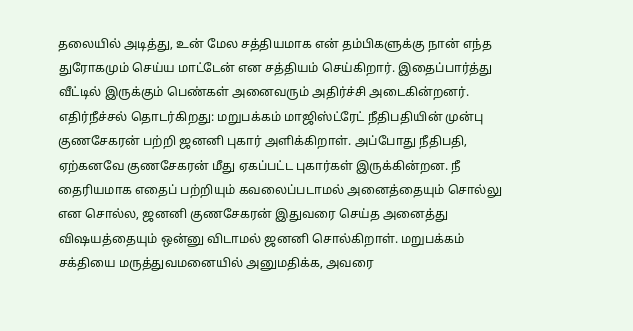தலையில் அடித்து, உன் மேல சத்தியமாக என் தம்பிகளுக்கு நான் எந்த துரோகமும் செய்ய மாட்டேன் என சத்தியம் செய்கிறார். இதைப்பார்த்து வீட்டில் இருக்கும் பெண்கள் அனைவரும் அதிர்ச்சி அடைகின்றனர்.
எதிர்நீச்சல் தொடர்கிறது: மறுபக்கம் மாஜிஸ்ட்ரேட் நீதிபதியின் முன்பு குணசேகரன் பற்றி ஜனனி புகார் அளிக்கிறாள். அப்போது நீதிபதி, ஏற்கனவே குணசேகரன் மீது ஏகப்பட்ட புகார்கள் இருக்கின்றன. நீ தைரியமாக எதைப் பற்றியும் கவலைப்படாமல் அனைத்தையும் சொல்லு என சொல்ல, ஜனனி குணசேகரன் இதுவரை செய்த அனைத்து விஷயத்தையும் ஒன்னு விடாமல் ஜனனி சொல்கிறாள். மறுபக்கம் சக்தியை மருத்துவமனையில் அனுமதிக்க, அவரை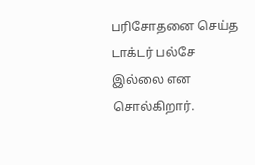பரிசோதனை செய்த டாக்டர் பல்சே இல்லை என சொல்கிறார்.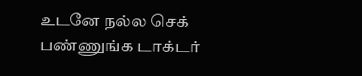உடனே நல்ல செக் பண்ணுங்க டாக்டர்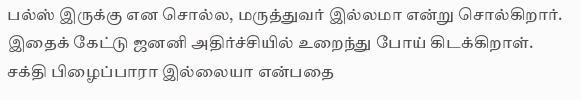பல்ஸ் இருக்கு என சொல்ல, மருத்துவர் இல்லமா என்று சொல்கிறார். இதைக் கேட்டு ஜனனி அதிர்ச்சியில் உறைந்து போய் கிடக்கிறாள். சக்தி பிழைப்பாரா இல்லையா என்பதை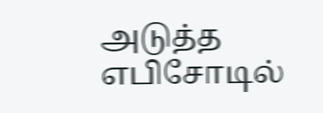அடுத்த எபிசோடில்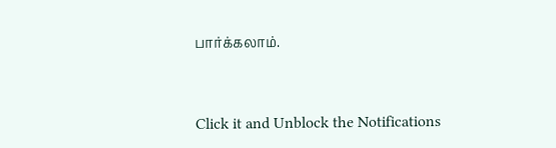பார்க்கலாம்.


Click it and Unblock the Notifications